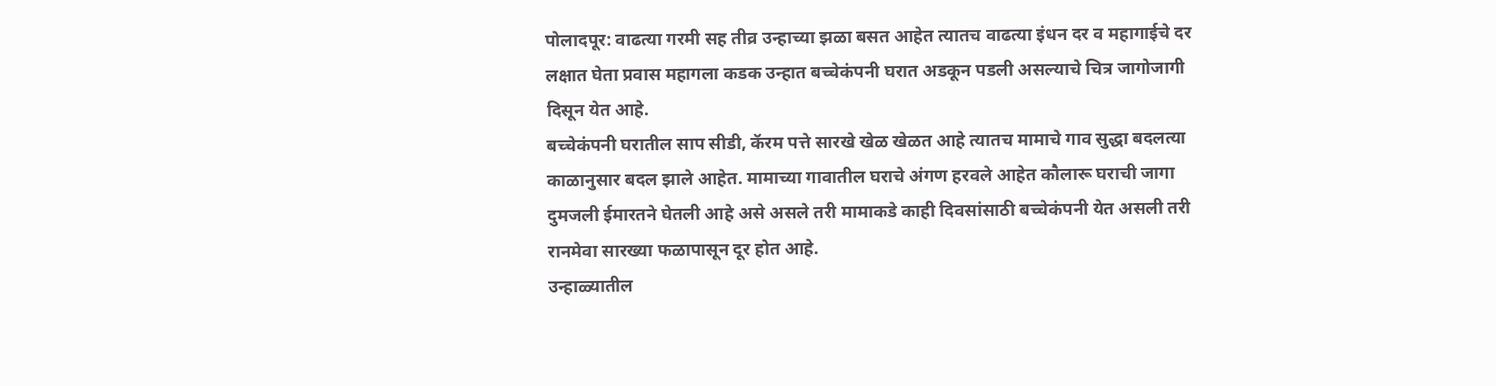पोलादपूर: वाढत्या गरमी सह तीव्र उन्हाच्या झळा बसत आहेत त्यातच वाढत्या इंधन दर व महागाईचे दर लक्षात घेता प्रवास महागला कडक उन्हात बच्चेकंपनी घरात अडकून पडली असल्याचे चित्र जागोजागी दिसून येत आहे.
बच्चेकंपनी घरातील साप सीडी, कॅरम पत्ते सारखे खेळ खेळत आहे त्यातच मामाचे गाव सुद्धा बदलत्या काळानुसार बदल झाले आहेत. मामाच्या गावातील घराचे अंगण हरवले आहेत कौलारू घराची जागा दुमजली ईमारतने घेतली आहे असे असले तरी मामाकडे काही दिवसांसाठी बच्चेकंपनी येत असली तरी रानमेवा सारख्या फळापासून दूर होत आहे.
उन्हाळ्यातील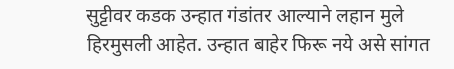सुट्टीवर कडक उन्हात गंडांतर आल्याने लहान मुले हिरमुसली आहेत. उन्हात बाहेर फिरू नये असे सांगत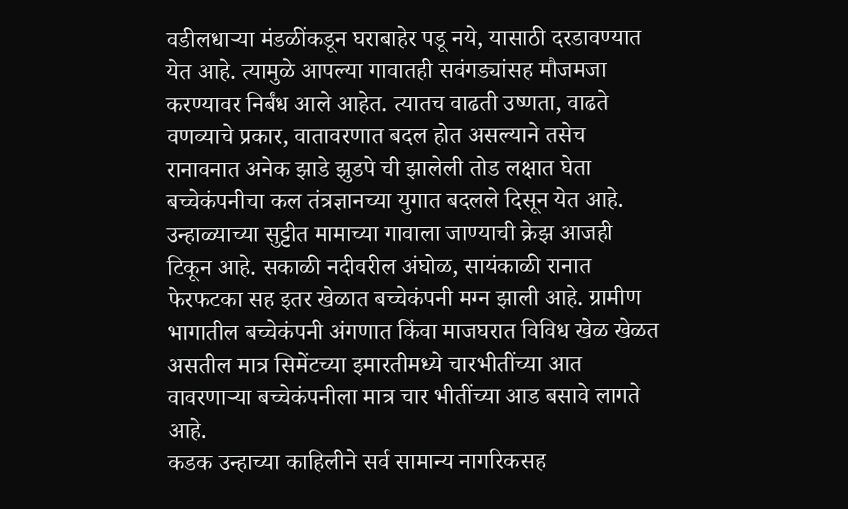वडीलधाऱ्या मंडळींकडून घराबाहेर पडू नये, यासाठी दरडावण्यात येत आहे. त्यामुळे आपल्या गावातही सवंगड्यांसह मौजमजा करण्यावर निर्बंध आले आहेत. त्यातच वाढती उष्णता, वाढते वणव्याचे प्रकार, वातावरणात बदल होत असल्याने तसेच रानावनात अनेक झाडे झुडपे ची झालेली तोड लक्षात घेता बच्चेकंपनीचा कल तंत्रज्ञानच्या युगात बदलले दिसून येत आहे.
उन्हाळ्याच्या सुट्टीत मामाच्या गावाला जाण्याची क्रेझ आजही टिकून आहे. सकाळी नदीवरील अंघोळ, सायंकाळी रानात फेरफटका सह इतर खेळात बच्चेकंपनी मग्न झाली आहे. ग्रामीण भागातील बच्चेकंपनी अंगणात किंवा माजघरात विविध खेळ खेळत असतील मात्र सिमेंटच्या इमारतीमध्ये चारभीतींच्या आत वावरणाऱ्या बच्चेकंपनीला मात्र चार भीतींच्या आड बसावे लागते आहे.
कडक उन्हाच्या काहिलीने सर्व सामान्य नागरिकसह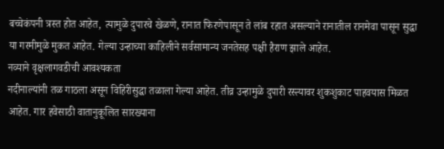बच्चेकंपनी त्रस्त होत आहेत, त्यामुळे दुपारचे खेळणे, रानात फिरणेपासून ते लांब रहात असल्याने रानातील रानमेवा पासून सुद्धा या गरमीमुळे मुकत आहेत. गेल्या उन्हाच्या काहिलीने सर्वसामान्य जनतेसह पक्षी हैराण झाले आहेत.
नव्याने वृक्षलागवडीची आवश्यकता
नदीनाल्यांनी तळ गाठला असून विहिरीसुद्धा तळाला गेल्या आहेत. तीव्र उन्हामुळे दुपारी रस्त्यावर शुकशुकाट पाहवयास मिळत आहेत. गार हवेसाठी वातानुकूलित सारख्याना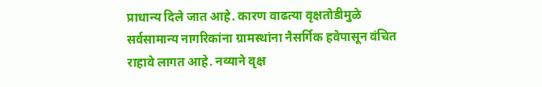प्राधान्य दिले जात आहे. कारण वाढत्या वृक्षतोडीमुळे सर्वसामान्य नागरिकांना ग्रामस्थांना नैसर्गिक हवेपासून वंचित राहावे लागत आहे. नव्याने वृक्ष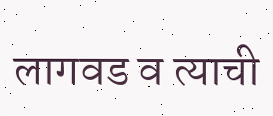लागवड व त्याची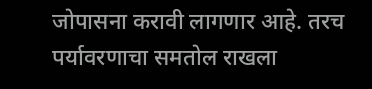जोपासना करावी लागणार आहे. तरच पर्यावरणाचा समतोल राखला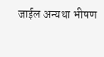जाईल अन्यथा भीषण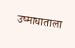उष्माघाताला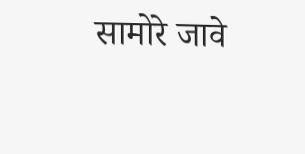सामोरे जावे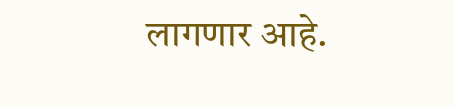लागणार आहे.